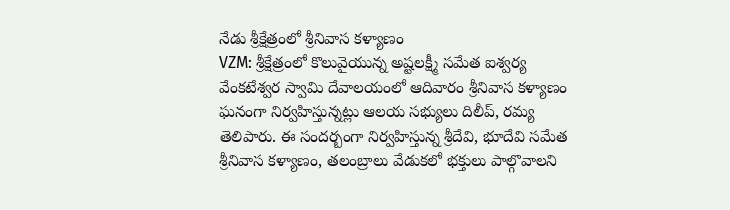నేడు శ్రీక్షేత్రంలో శ్రీనివాస కళ్యాణం
VZM: శ్రీక్షేత్రంలో కొలువైయున్న అష్టలక్ష్మీ సమేత ఐశ్వర్య వేంకటేశ్వర స్వామి దేవాలయంలో ఆదివారం శ్రీనివాస కళ్యాణం ఘనంగా నిర్వహిస్తున్నట్లు ఆలయ సభ్యులు దిలీప్, రమ్య తెలిపారు. ఈ సందర్బంగా నిర్వహిస్తున్న శ్రీదేవి, భూదేవి సమేత శ్రీనివాస కళ్యాణం, తలంబ్రాలు వేడుకలో భక్తులు పాల్గొవాలని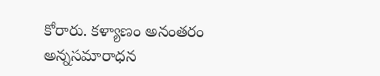కోరారు. కళ్యాణం అనంతరం అన్నసమారాధన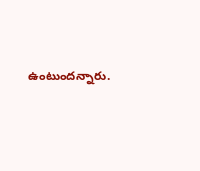ఉంటుందన్నారు.